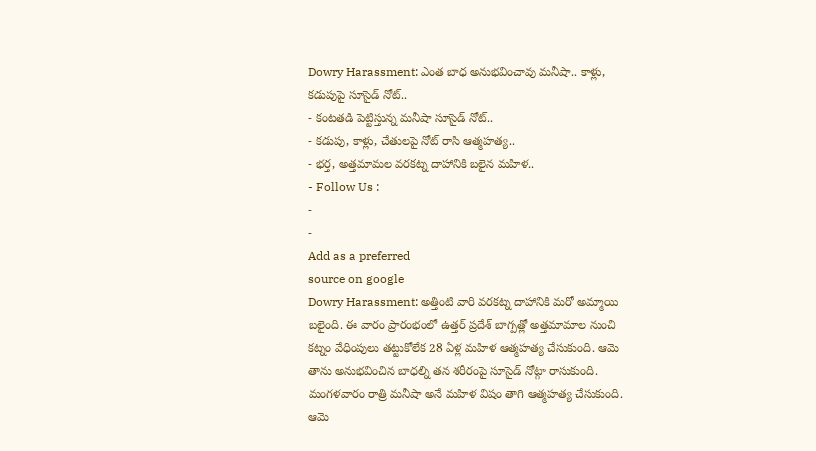Dowry Harassment: ఎంత బాధ అనుభవించావు మనీషా.. కాళ్లు, కడుపుపై సూసైడ్ నోట్..
- కంటతడి పెట్టిస్తున్న మనీషా సూసైడ్ నోట్..
- కడుపు, కాళ్లు, చేతులపై నోట్ రాసి ఆత్మహత్య..
- భర్త, అత్తమామల వరకట్న దాహానికి బలైన మహిళ..
- Follow Us :
-
-
Add as a preferred
source on google
Dowry Harassment: అత్తింటి వారి వరకట్న దాహానికి మరో అమ్మాయి బలైంది. ఈ వారం ప్రారంభంలో ఉత్తర్ ప్రదేశ్ బాగ్పత్లో అత్తమామాల నుంచి కట్నం వేధింపులు తట్టుకోలేక 28 ఏళ్ల మహిళ ఆత్మహత్య చేసుకుంది. ఆమె తాను అనుభవించిన బాధల్ని తన శరీరంపై సూసైడ్ నోట్గా రాసుకుంది. మంగళవారం రాత్రి మనీషా అనే మహిళ విషం తాగి ఆత్మహత్య చేసుకుంది. ఆమె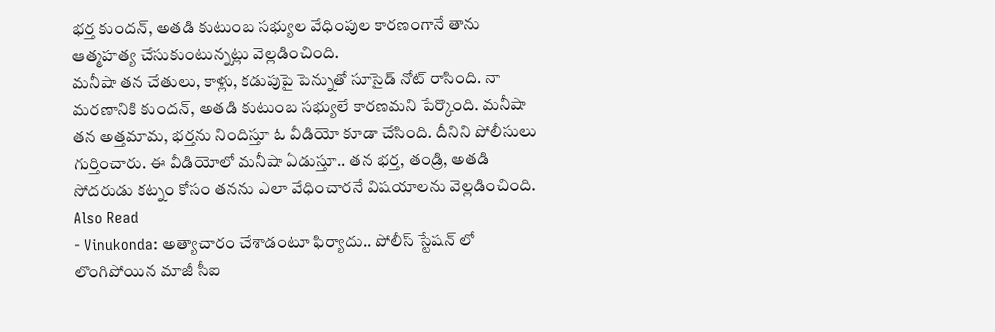భర్త కుందన్, అతడి కుటుంబ సభ్యుల వేధింపుల కారణంగానే తాను ఆత్మహత్య చేసుకుంటున్నట్లు వెల్లడించింది.
మనీషా తన చేతులు, కాళ్లు, కడుపుపై పెన్నుతో సూసైడ్ నోట్ రాసింది. నా మరణానికి కుందన్, అతడి కుటుంబ సభ్యులే కారణమని పేర్కొంది. మనీషా తన అత్తమామ, భర్తను నిందిస్తూ ఓ వీడియో కూడా చేసింది. దీనిని పోలీసులు గుర్తించారు. ఈ వీడియోలో మనీషా ఏడుస్తూ.. తన భర్త, తండ్రి, అతడి సోదరుడు కట్నం కోసం తనను ఎలా వేధించారనే విషయాలను వెల్లడించింది.
Also Read
- Vinukonda: అత్యాచారం చేశాడంటూ ఫిర్యాదు.. పోలీస్ స్టేషన్ లో లొంగిపోయిన మాజీ సీఐ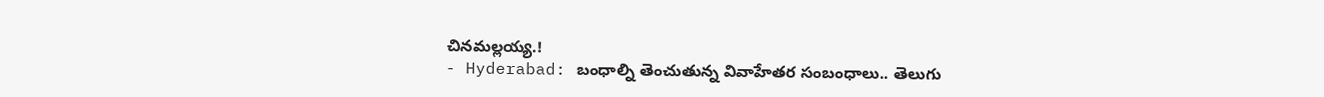చినమల్లయ్య.!
- Hyderabad: బంధాల్ని తెంచుతున్న వివాహేతర సంబంధాలు.. తెలుగు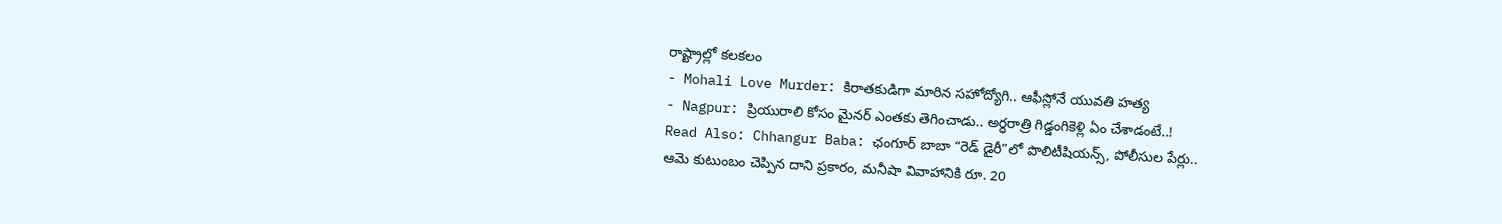రాష్ట్రాల్లో కలకలం
- Mohali Love Murder: కిరాతకుడిగా మారిన సహోద్యోగి.. ఆఫీస్లోనే యువతి హత్య
- Nagpur: ప్రియురాలి కోసం మైనర్ ఎంతకు తెగించాడు.. అర్ధరాత్రి గిడ్డంగికెళ్లి ఏం చేశాడంటే..!
Read Also: Chhangur Baba: ఛంగూర్ బాబా “రెడ్ డైరీ”లో పొలిటీషియన్స్, పోలీసుల పేర్లు..
ఆమె కుటుంబం చెప్పిన దాని ప్రకారం, మనీషా వివాహానికి రూ. 20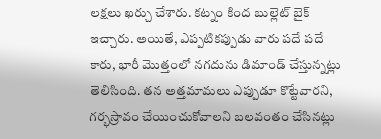లక్షలు ఖర్చు చేశారు. కట్నం కింద బుల్లెట్ బైక్ ఇచ్చారు. అయితే, ఎప్పటికప్పుడు వారు పదే పదే కారు, భారీ మొత్తంలో నగదును డిమాండ్ చేస్తున్నట్లు తెలిసింది. తన అత్తమామలు ఎప్పుడూ కొట్టేవారని, గర్భస్రావం చేయించుకోవాలని బలవంతం చేసినట్లు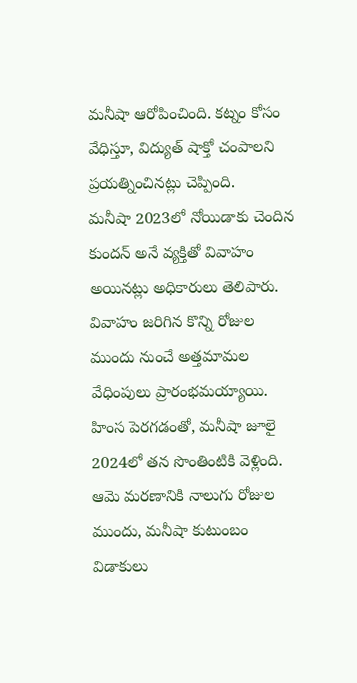మనీషా ఆరోపించింది. కట్నం కోసం వేధిస్తూ, విద్యుత్ షాక్తో చంపాలని ప్రయత్నించినట్లు చెప్పింది.
మనీషా 2023లో నోయిడాకు చెందిన కుందన్ అనే వ్యక్తితో వివాహం అయినట్లు అధికారులు తెలిపారు. వివాహం జరిగిన కొన్ని రోజుల ముందు నుంచే అత్తమామల వేధింపులు ప్రారంభమయ్యాయి. హింస పెరగడంతో, మనీషా జూలై 2024లో తన సొంతింటికి వెళ్లింది. ఆమె మరణానికి నాలుగు రోజుల ముందు, మనీషా కుటుంబం విడాకులు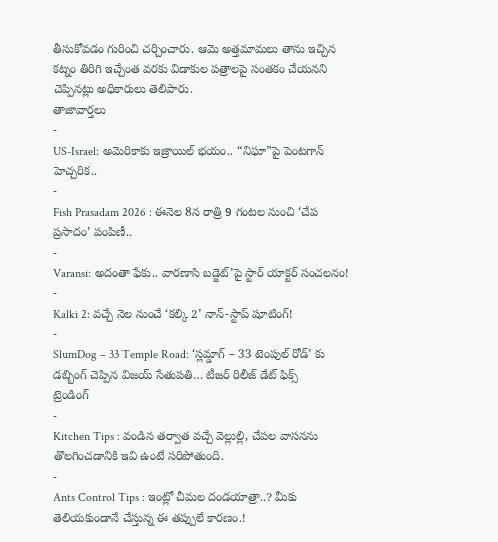తీసుకోవడం గురించి చర్చించారు. ఆమె అత్తమామలు తాను ఇచ్చిన కట్నం తిరిగి ఇచ్చేంత వరకు విడాకుల పత్రాలపై సంతకం చేయనని చెప్పినట్లు అధికారులు తెలిపారు.
తాజావార్తలు
-
US-Israel: అమెరికాకు ఇజ్రాయిల్ భయం.. “నిఘా”పై పెంటగాన్ హెచ్చరిక..
-
Fish Prasadam 2026 : ఈనెల 8న రాత్రి 9 గంటల నుంచి ‘చేప ప్రసాదం’ పంపిణీ..
-
Varansi: అదంతా ఫేకు.. వారణాసి బడ్జెట్’పై స్టార్ యాక్టర్ సంచలనం!
-
Kalki 2: వచ్చే నెల నుంచే ‘కల్కి 2’ నాన్-స్టాప్ షూటింగ్!
-
SlumDog – 33 Temple Road: ‘స్లమ్డాగ్ – 33 టెంపుల్ రోడ్’ కు డబ్బింగ్ చెప్పిన విజయ్ సేతుపతి… టీజర్ రిలీజ్ డేట్ ఫిక్స్
ట్రెండింగ్
-
Kitchen Tips : వండిన తర్వాత వచ్చే వెల్లుల్లి, చేపల వాసనను తొలగించడానికి ఇవి ఉంటే సరిపోతుంది.
-
Ants Control Tips : ఇంట్లో చీమల దండయాత్రా..? మీకు తెలియకుండానే చేస్తున్న ఈ తప్పులే కారణం.!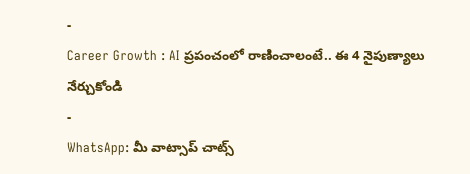-
Career Growth : AI ప్రపంచంలో రాణించాలంటే.. ఈ 4 నైపుణ్యాలు నేర్చుకోండి
-
WhatsApp: మీ వాట్సాప్ చాట్స్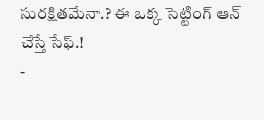సురక్షితమేనా.? ఈ ఒక్క సెట్టింగ్ ఆన్ చేస్తే సేఫ్.!
-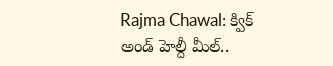Rajma Chawal: క్విక్ అండ్ హెల్దీ మీల్..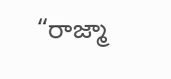“రాజ్మా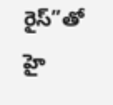రైస్”తో హై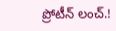ప్రోటీన్ లంచ్.!